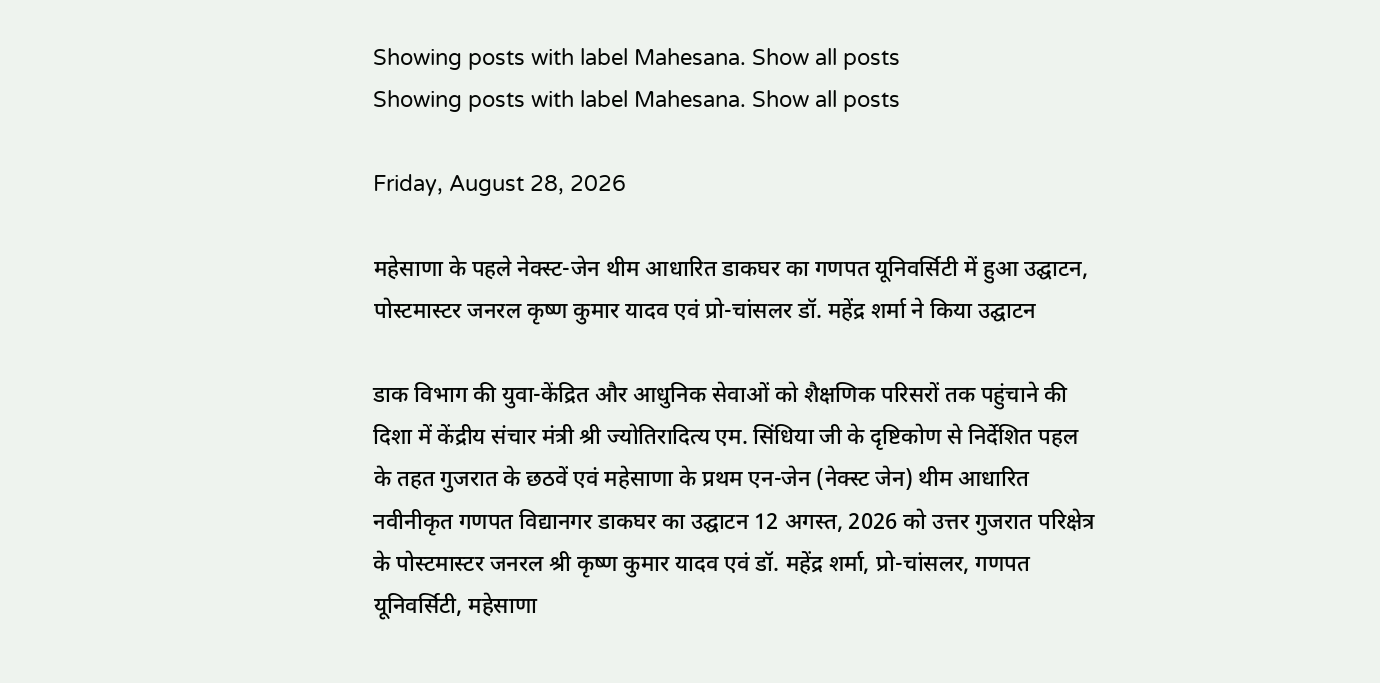Showing posts with label Mahesana. Show all posts
Showing posts with label Mahesana. Show all posts

Friday, August 28, 2026

महेसाणा के पहले नेक्स्ट-जेन थीम आधारित डाकघर का गणपत यूनिवर्सिटी में हुआ उद्घाटन, पोस्टमास्टर जनरल कृष्ण कुमार यादव एवं प्रो-चांसलर डॉ. महेंद्र शर्मा ने किया उद्घाटन

डाक विभाग की युवा-केंद्रित और आधुनिक सेवाओं को शैक्षणिक परिसरों तक पहुंचाने की दिशा में केंद्रीय संचार मंत्री श्री ज्योतिरादित्य एम. सिंधिया जी के दृष्टिकोण से निर्देशित पहल के तहत गुजरात के छठवें एवं महेसाणा के प्रथम एन-जेन (नेक्स्ट जेन) थीम आधारित नवीनीकृत गणपत विद्यानगर डाकघर का उद्घाटन 12 अगस्त, 2026 को उत्तर गुजरात परिक्षेत्र के पोस्टमास्टर जनरल श्री कृष्ण कुमार यादव एवं डॉ. महेंद्र शर्मा, प्रो-चांसलर, गणपत यूनिवर्सिटी, महेसाणा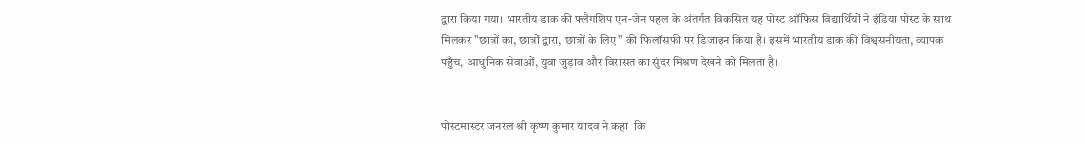द्वारा किया गया। भारतीय डाक की फ्लैगशिप एन-जेन पहल के अंतर्गत विकसित यह पोस्ट ऑफिस विद्यार्थियों ने इंडिया पोस्ट के साथ मिलकर "छात्रों का, छात्रों द्वारा, छात्रों के लिए" की फिलॉसफी पर डिजाइन किया है। इसमें भारतीय डाक की विश्वसनीयता, व्यापक पहुँच, आधुनिक सेवाओं, युवा जुड़ाव और विरासत का सुंदर मिश्रण देखने को मिलता है।


पोस्टमास्टर जनरल श्री कृष्ण कुमार यादव ने कहा  कि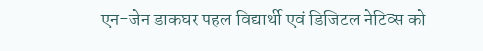एन-जेन डाकघर पहल विद्यार्थी एवं डिजिटल नेटिव्स को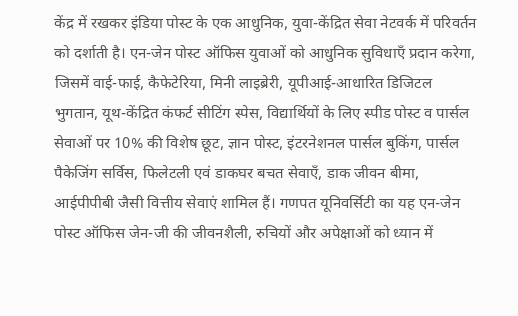केंद्र में रखकर इंडिया पोस्ट के एक आधुनिक, युवा-केंद्रित सेवा नेटवर्क में परिवर्तन को दर्शाती है। एन-जेन पोस्ट ऑफिस युवाओं को आधुनिक सुविधाएँ प्रदान करेगा, जिसमें वाई-फाई, कैफेटेरिया, मिनी लाइब्रेरी, यूपीआई-आधारित डिजिटल भुगतान, यूथ-केंद्रित कंफर्ट सीटिंग स्पेस, विद्यार्थियों के लिए स्पीड पोस्ट व पार्सल सेवाओं पर 10% की विशेष छूट, ज्ञान पोस्ट, इंटरनेशनल पार्सल बुकिंग, पार्सल पैकेजिंग सर्विस, फिलेटली एवं डाकघर बचत सेवाएँ, डाक जीवन बीमा, आईपीपीबी जैसी वित्तीय सेवाएं शामिल हैं। गणपत यूनिवर्सिटी का यह एन-जेन पोस्ट ऑफिस जेन-जी की जीवनशैली, रुचियों और अपेक्षाओं को ध्यान में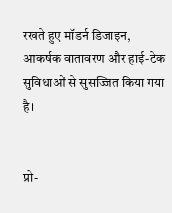रखते हुए मॉडर्न डिजाइन, आकर्षक वातावरण और हाई-टेक सुविधाओं से सुसज्जित किया गया है।


प्रो-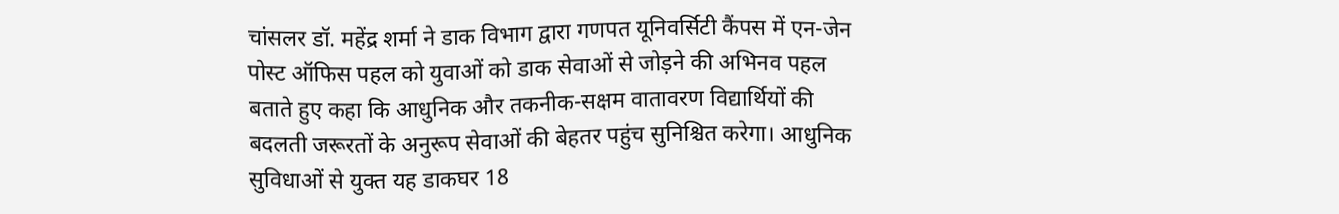चांसलर डॉ. महेंद्र शर्मा ने डाक विभाग द्वारा गणपत यूनिवर्सिटी कैंपस में एन-जेन पोस्ट ऑफिस पहल को युवाओं को डाक सेवाओं से जोड़ने की अभिनव पहल बताते हुए कहा कि आधुनिक और तकनीक-सक्षम वातावरण विद्यार्थियों की बदलती जरूरतों के अनुरूप सेवाओं की बेहतर पहुंच सुनिश्चित करेगा। आधुनिक सुविधाओं से युक्त यह डाकघर 18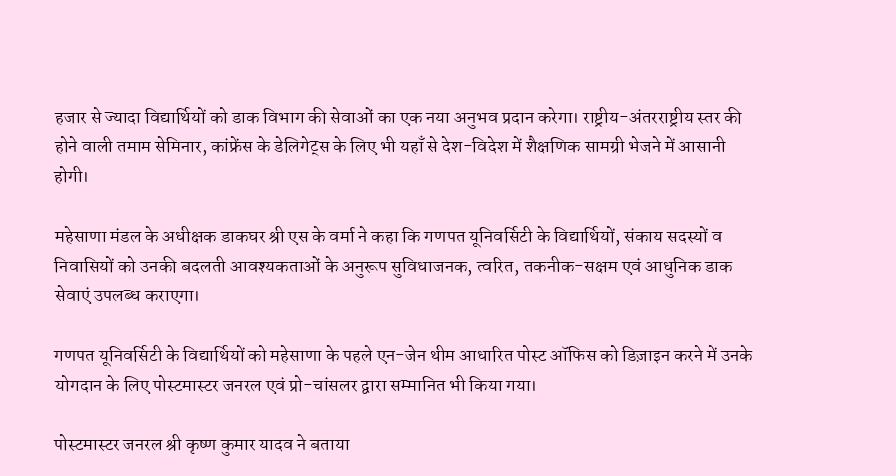हजार से ज्यादा विद्यार्थियों को डाक विभाग की सेवाओं का एक नया अनुभव प्रदान करेगा। राष्ट्रीय-अंतरराष्ट्रीय स्तर की होने वाली तमाम सेमिनार, कांफ्रेंस के डेलिगेट्स के लिए भी यहाँ से देश-विदेश में शैक्षणिक सामग्री भेजने में आसानी होगी।

महेसाणा मंडल के अधीक्षक डाकघर श्री एस के वर्मा ने कहा कि गणपत यूनिवर्सिटी के विद्यार्थियों, संकाय सदस्यों व निवासियों को उनकी बदलती आवश्यकताओं के अनुरूप सुविधाजनक, त्वरित, तकनीक-सक्षम एवं आधुनिक डाक सेवाएं उपलब्ध कराएगा।

गणपत यूनिवर्सिटी के विद्यार्थियों को महेसाणा के पहले एन-जेन थीम आधारित पोस्ट ऑफिस को डिज़ाइन करने में उनके योगदान के लिए पोस्टमास्टर जनरल एवं प्रो-चांसलर द्वारा सम्मानित भी किया गया।

पोस्टमास्टर जनरल श्री कृष्ण कुमार यादव ने बताया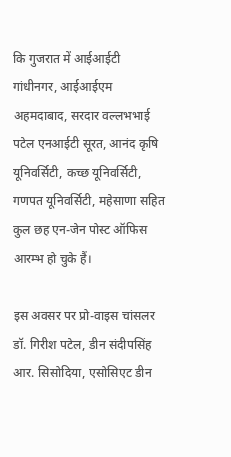कि गुजरात में आईआईटी गांधीनगर, आईआईएम अहमदाबाद, सरदार वल्लभभाई पटेल एनआईटी सूरत, आनंद कृषि यूनिवर्सिटी, कच्छ यूनिवर्सिटी, गणपत यूनिवर्सिटी, महेसाणा सहित कुल छह एन-जेन पोस्ट ऑफिस आरम्भ हो चुके हैं।

इस अवसर पर प्रो-वाइस चांसलर डॉ. गिरीश पटेल, डीन संदीपसिंह आर. सिसोदिया, एसोसिएट डीन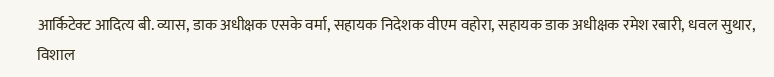आर्किटेक्ट आदित्य बी. व्यास, डाक अधीक्षक एसके वर्मा, सहायक निदेशक वीएम वहोरा, सहायक डाक अधीक्षक रमेश रबारी, धवल सुथार, विशाल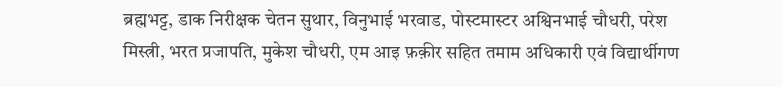ब्रह्मभट्ट, डाक निरीक्षक चेतन सुथार, विनुभाई भरवाड, पोस्टमास्टर अश्विनभाई चौधरी, परेश मिस्त्री, भरत प्रजापति, मुकेश चौधरी, एम आइ फ़क़ीर सहित तमाम अधिकारी एवं विद्यार्थीगण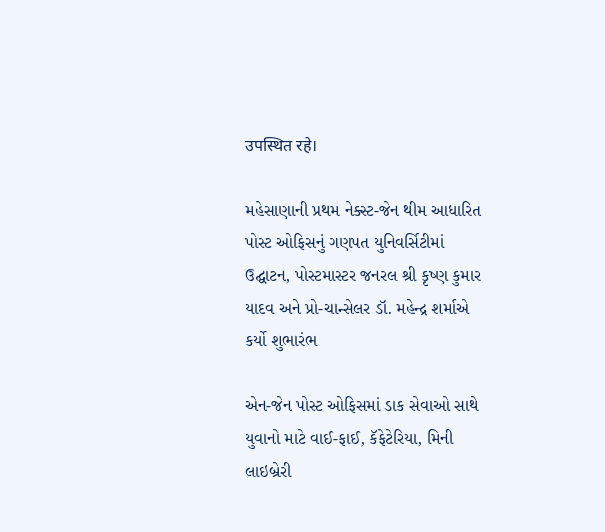उपस्थित रहे।

મહેસાણાની પ્રથમ નેક્સ્ટ-જેન થીમ આધારિત પોસ્ટ ઓફિસનું ગણપત યુનિવર્સિટીમાં ઉદ્ઘાટન, પોસ્ટમાસ્ટર જનરલ શ્રી કૃષ્ણ કુમાર યાદવ અને પ્રો-ચાન્સેલર ડૉ. મહેન્દ્ર શર્માએ કર્યો શુભારંભ

એન-જેન પોસ્ટ ઓફિસમાં ડાક સેવાઓ સાથે યુવાનો માટે વાઈ-ફાઈ, કૅફેટેરિયા, મિની લાઇબ્રેરી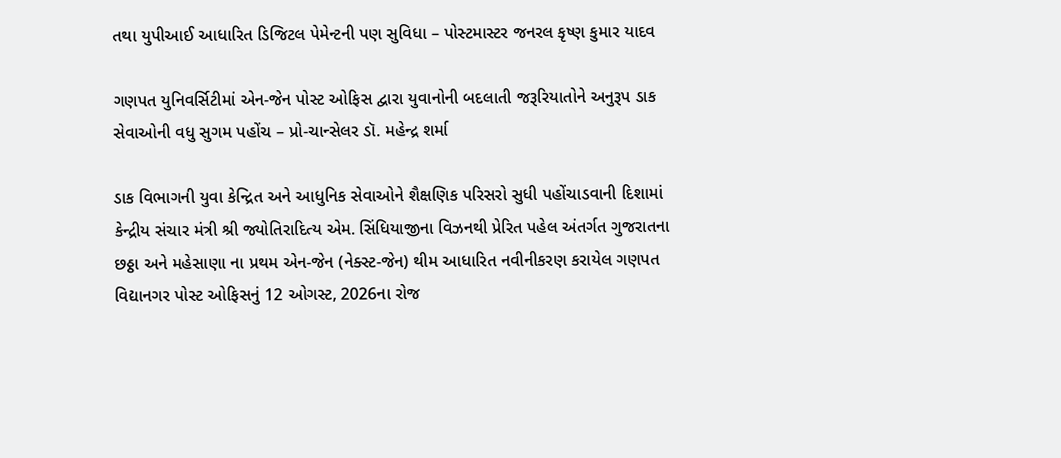તથા યુપીઆઈ આધારિત ડિજિટલ પેમેન્ટની પણ સુવિધા – પોસ્ટમાસ્ટર જનરલ કૃષ્ણ કુમાર યાદવ

ગણપત યુનિવર્સિટીમાં એન-જેન પોસ્ટ ઓફિસ દ્વારા યુવાનોની બદલાતી જરૂરિયાતોને અનુરૂપ ડાક સેવાઓની વધુ સુગમ પહોંચ – પ્રો-ચાન્સેલર ડૉ. મહેન્દ્ર શર્મા

ડાક વિભાગની યુવા કેન્દ્રિત અને આધુનિક સેવાઓને શૈક્ષણિક પરિસરો સુધી પહોંચાડવાની દિશામાં કેન્દ્રીય સંચાર મંત્રી શ્રી જ્યોતિરાદિત્ય એમ. સિંધિયાજીના વિઝનથી પ્રેરિત પહેલ અંતર્ગત ગુજરાતના છઠ્ઠા અને મહેસાણા ના પ્રથમ એન-જેન (નેક્સ્ટ-જેન) થીમ આધારિત નવીનીકરણ કરાયેલ ગણપત વિદ્યાનગર પોસ્ટ ઓફિસનું 12 ઓગસ્ટ, 2026ના રોજ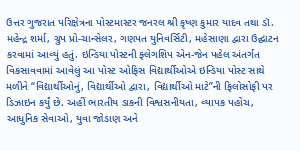ઉત્તર ગુજરાત પરિક્ષેત્રના પોસ્ટમાસ્ટર જનરલ શ્રી કૃષ્ણ કુમાર યાદવ તથા ડૉ. મહેન્દ્ર શર્મા, ગ્રુપ પ્રો-ચાન્સેલર, ગણપત યુનિવર્સિટી, મહેસાણા દ્વારા ઉદ્ઘાટન કરવામાં આવ્યું હતું. ઇન્ડિયા પોસ્ટની ફ્લેગશિપ એન-જેન પહેલ અંતર્ગત વિકસાવવામાં આવેલું આ પોસ્ટ ઓફિસ વિદ્યાર્થીઓએ ઇન્ડિયા પોસ્ટ સાથે મળીને “વિદ્યાર્થીઓનું, વિદ્યાર્થીઓ દ્વારા, વિદ્યાર્થીઓ માટે”ની ફિલોસોફી પર ડિઝાઇન કર્યું છે. અહીં ભારતીય ડાકની વિશ્વસનીયતા, વ્યાપક પહોંચ, આધુનિક સેવાઓ, યુવા જોડાણ અને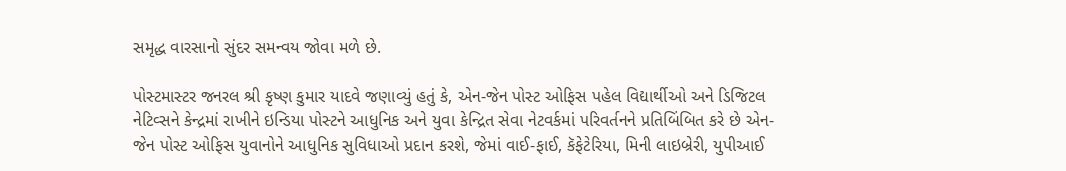સમૃદ્ધ વારસાનો સુંદર સમન્વય જોવા મળે છે.

પોસ્ટમાસ્ટર જનરલ શ્રી કૃષ્ણ કુમાર યાદવે જણાવ્યું હતું કે, એન-જેન પોસ્ટ ઓફિસ પહેલ વિદ્યાર્થીઓ અને ડિજિટલ નેટિવ્સને કેન્દ્રમાં રાખીને ઇન્ડિયા પોસ્ટને આધુનિક અને યુવા કેન્દ્રિત સેવા નેટવર્કમાં પરિવર્તનને પ્રતિબિંબિત કરે છે એન-જેન પોસ્ટ ઓફિસ યુવાનોને આધુનિક સુવિધાઓ પ્રદાન કરશે, જેમાં વાઈ-ફાઈ, કૅફેટેરિયા, મિની લાઇબ્રેરી, યુપીઆઈ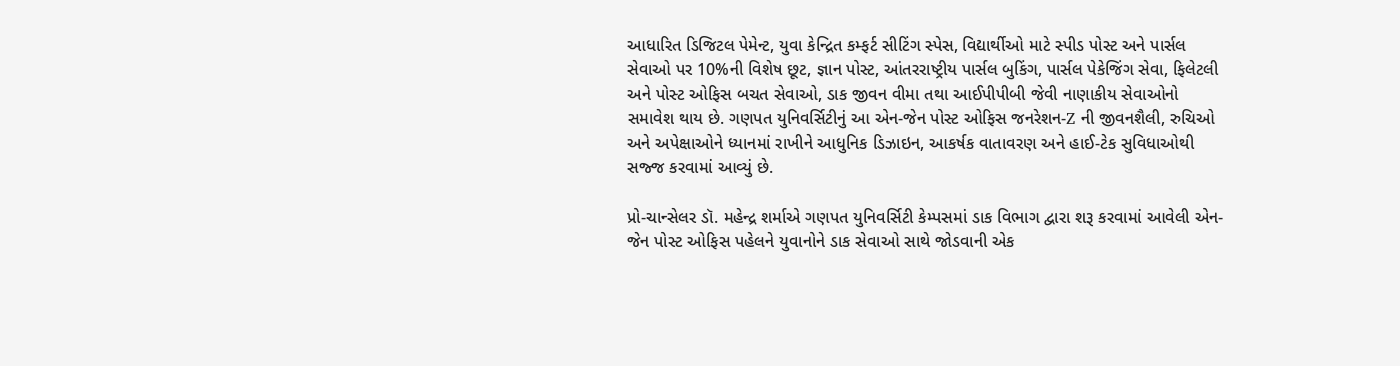આધારિત ડિજિટલ પેમેન્ટ, યુવા કેન્દ્રિત કમ્ફર્ટ સીટિંગ સ્પેસ, વિદ્યાર્થીઓ માટે સ્પીડ પોસ્ટ અને પાર્સલ સેવાઓ પર 10%ની વિશેષ છૂટ, જ્ઞાન પોસ્ટ, આંતરરાષ્ટ્રીય પાર્સલ બુકિંગ, પાર્સલ પેકેજિંગ સેવા, ફિલેટલી અને પોસ્ટ ઓફિસ બચત સેવાઓ, ડાક જીવન વીમા તથા આઈપીપીબી જેવી નાણાકીય સેવાઓનો સમાવેશ થાય છે. ગણપત યુનિવર્સિટીનું આ એન-જેન પોસ્ટ ઓફિસ જનરેશન-Z ની જીવનશૈલી, રુચિઓ અને અપેક્ષાઓને ધ્યાનમાં રાખીને આધુનિક ડિઝાઇન, આકર્ષક વાતાવરણ અને હાઈ-ટેક સુવિધાઓથી સજ્જ કરવામાં આવ્યું છે.

પ્રો-ચાન્સેલર ડૉ. મહેન્દ્ર શર્માએ ગણપત યુનિવર્સિટી કેમ્પસમાં ડાક વિભાગ દ્વારા શરૂ કરવામાં આવેલી એન-જેન પોસ્ટ ઓફિસ પહેલને યુવાનોને ડાક સેવાઓ સાથે જોડવાની એક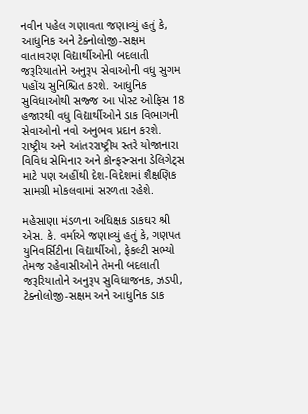નવીન પહેલ ગણાવતા જણાવ્યું હતું કે, આધુનિક અને ટેક્નોલોજી-સક્ષમ વાતાવરણ વિદ્યાર્થીઓની બદલાતી જરૂરિયાતોને અનુરૂપ સેવાઓની વધુ સુગમ પહોંચ સુનિશ્ચિત કરશે. આધુનિક સુવિધાઓથી સજ્જ આ પોસ્ટ ઓફિસ 18 હજારથી વધુ વિદ્યાર્થીઓને ડાક વિભાગની સેવાઓનો નવો અનુભવ પ્રદાન કરશે. રાષ્ટ્રીય અને આંતરરાષ્ટ્રીય સ્તરે યોજાનારા વિવિધ સેમિનાર અને કૉન્ફરન્સના ડેલિગેટ્સ માટે પણ અહીંથી દેશ-વિદેશમાં શૈક્ષણિક સામગ્રી મોકલવામાં સરળતા રહેશે.

મહેસાણા મંડળના અધિક્ષક ડાકઘર શ્રી એસ. કે. વર્માએ જણાવ્યું હતું કે, ગણપત યુનિવર્સિટીના વિદ્યાર્થીઓ, ફેકલ્ટી સભ્યો તેમજ રહેવાસીઓને તેમની બદલાતી જરૂરિયાતોને અનુરૂપ સુવિધાજનક, ઝડપી, ટેક્નોલોજી-સક્ષમ અને આધુનિક ડાક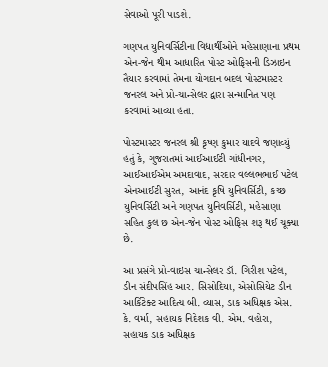સેવાઓ પૂરી પાડશે.

ગણપત યુનિવર્સિટીના વિદ્યાર્થીઓને મહેસાણાના પ્રથમ એન-જેન થીમ આધારિત પોસ્ટ ઓફિસની ડિઝાઇન તૈયાર કરવામાં તેમના યોગદાન બદલ પોસ્ટમાસ્ટર જનરલ અને પ્રો-ચાન્સેલર દ્વારા સન્માનિત પણ કરવામાં આવ્યા હતા.

પોસ્ટમાસ્ટર જનરલ શ્રી કૃષ્ણ કુમાર યાદવે જણાવ્યું હતું કે, ગુજરાતમાં આઈઆઈટી ગાંધીનગર, આઈઆઈએમ અમદાવાદ, સરદાર વલ્લભભાઈ પટેલ એનઆઈટી સુરત, આનંદ કૃષિ યુનિવર્સિટી, કચ્છ યુનિવર્સિટી અને ગણપત યુનિવર્સિટી, મહેસાણા સહિત કુલ છ એન-જેન પોસ્ટ ઓફિસ શરૂ થઈ ચૂક્યા છે.

આ પ્રસંગે પ્રો-વાઇસ ચાન્સેલર ડૉ. ગિરીશ પટેલ, ડીન સંદીપસિંહ આર. સિસોદિયા, એસોસિયેટ ડીન આર્કિટેક્ટ આદિત્ય બી. વ્યાસ, ડાક અધિક્ષક એસ. કે. વર્મા, સહાયક નિદેશક વી. એમ. વહોરા, સહાયક ડાક અધિક્ષક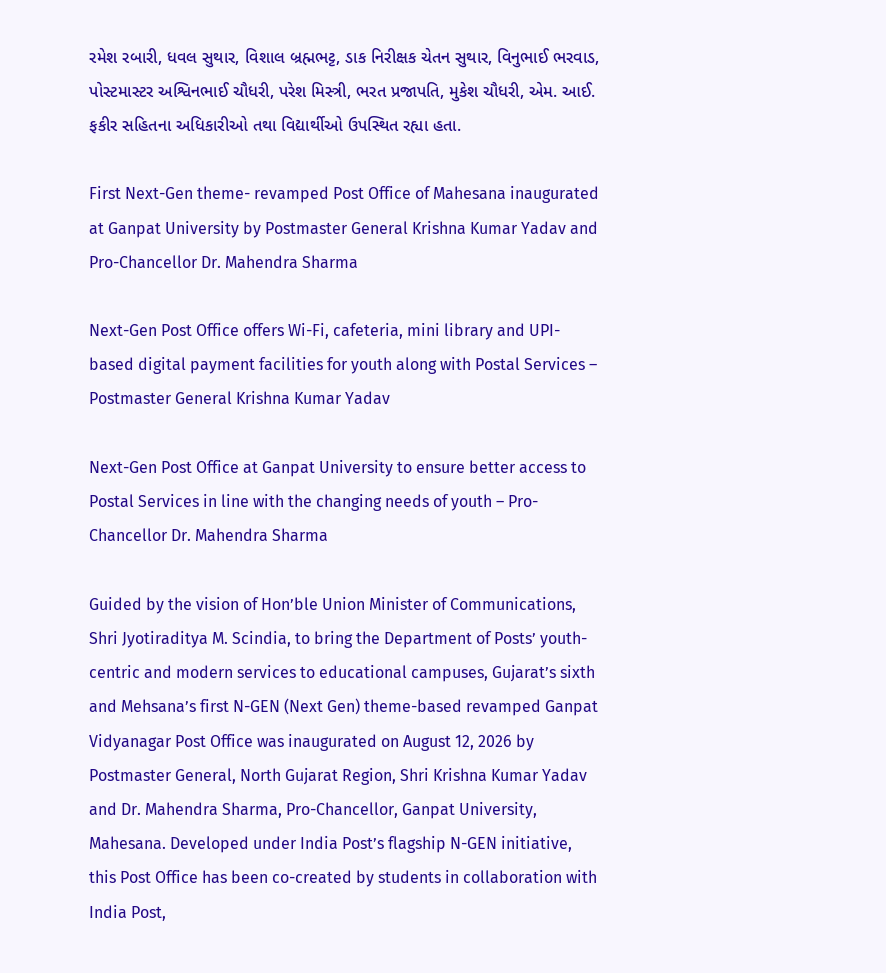રમેશ રબારી, ધવલ સુથાર, વિશાલ બ્રહ્મભટ્ટ, ડાક નિરીક્ષક ચેતન સુથાર, વિનુભાઈ ભરવાડ, પોસ્ટમાસ્ટર અશ્વિનભાઈ ચૌધરી, પરેશ મિસ્ત્રી, ભરત પ્રજાપતિ, મુકેશ ચૌધરી, એમ. આઈ. ફકીર સહિતના અધિકારીઓ તથા વિદ્યાર્થીઓ ઉપસ્થિત રહ્યા હતા.

First Next-Gen theme- revamped Post Office of Mahesana inaugurated at Ganpat University by Postmaster General Krishna Kumar Yadav and Pro-Chancellor Dr. Mahendra Sharma

Next-Gen Post Office offers Wi-Fi, cafeteria, mini library and UPI-based digital payment facilities for youth along with Postal Services – Postmaster General Krishna Kumar Yadav

Next-Gen Post Office at Ganpat University to ensure better access to Postal Services in line with the changing needs of youth – Pro-Chancellor Dr. Mahendra Sharma

Guided by the vision of Hon’ble Union Minister of Communications, Shri Jyotiraditya M. Scindia, to bring the Department of Posts’ youth-centric and modern services to educational campuses, Gujarat’s sixth and Mehsana’s first N-GEN (Next Gen) theme-based revamped Ganpat Vidyanagar Post Office was inaugurated on August 12, 2026 by Postmaster General, North Gujarat Region, Shri Krishna Kumar Yadav and Dr. Mahendra Sharma, Pro-Chancellor, Ganpat University, Mahesana. Developed under India Post’s flagship N-GEN initiative, this Post Office has been co-created by students in collaboration with India Post,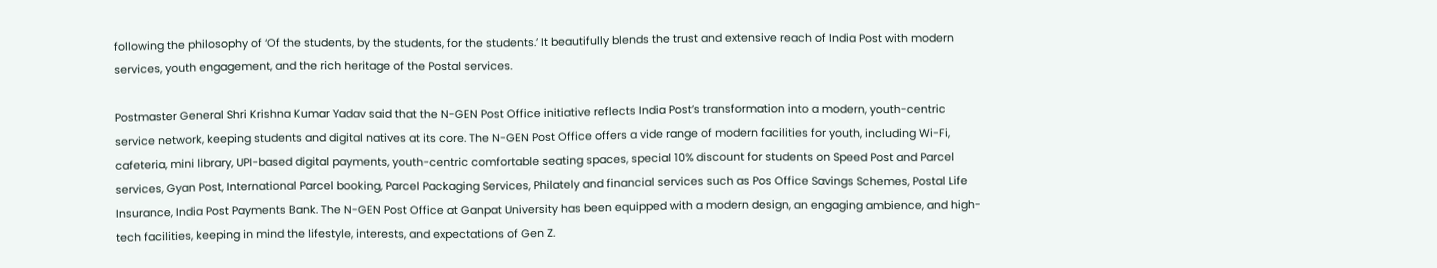following the philosophy of ‘Of the students, by the students, for the students.’ It beautifully blends the trust and extensive reach of India Post with modern services, youth engagement, and the rich heritage of the Postal services.

Postmaster General Shri Krishna Kumar Yadav said that the N-GEN Post Office initiative reflects India Post’s transformation into a modern, youth-centric service network, keeping students and digital natives at its core. The N-GEN Post Office offers a vide range of modern facilities for youth, including Wi-Fi, cafeteria, mini library, UPI-based digital payments, youth-centric comfortable seating spaces, special 10% discount for students on Speed Post and Parcel services, Gyan Post, International Parcel booking, Parcel Packaging Services, Philately and financial services such as Pos Office Savings Schemes, Postal Life Insurance, India Post Payments Bank. The N-GEN Post Office at Ganpat University has been equipped with a modern design, an engaging ambience, and high-tech facilities, keeping in mind the lifestyle, interests, and expectations of Gen Z.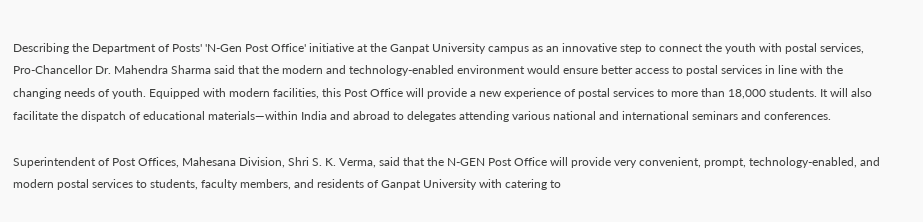Describing the Department of Posts' 'N-Gen Post Office' initiative at the Ganpat University campus as an innovative step to connect the youth with postal services, Pro-Chancellor Dr. Mahendra Sharma said that the modern and technology-enabled environment would ensure better access to postal services in line with the changing needs of youth. Equipped with modern facilities, this Post Office will provide a new experience of postal services to more than 18,000 students. It will also facilitate the dispatch of educational materials—within India and abroad to delegates attending various national and international seminars and conferences.

Superintendent of Post Offices, Mahesana Division, Shri S. K. Verma, said that the N-GEN Post Office will provide very convenient, prompt, technology-enabled, and modern postal services to students, faculty members, and residents of Ganpat University with catering to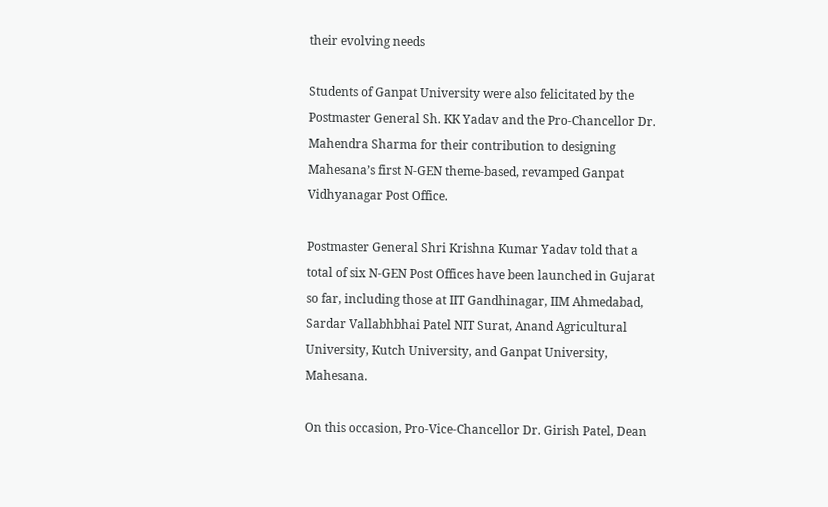their evolving needs

Students of Ganpat University were also felicitated by the Postmaster General Sh. KK Yadav and the Pro-Chancellor Dr. Mahendra Sharma for their contribution to designing Mahesana’s first N-GEN theme-based, revamped Ganpat Vidhyanagar Post Office.

Postmaster General Shri Krishna Kumar Yadav told that a total of six N-GEN Post Offices have been launched in Gujarat so far, including those at IIT Gandhinagar, IIM Ahmedabad, Sardar Vallabhbhai Patel NIT Surat, Anand Agricultural University, Kutch University, and Ganpat University, Mahesana.

On this occasion, Pro-Vice-Chancellor Dr. Girish Patel, Dean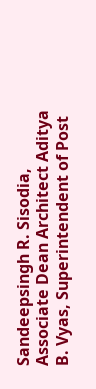Sandeepsingh R. Sisodia, Associate Dean Architect Aditya B. Vyas, Superintendent of Post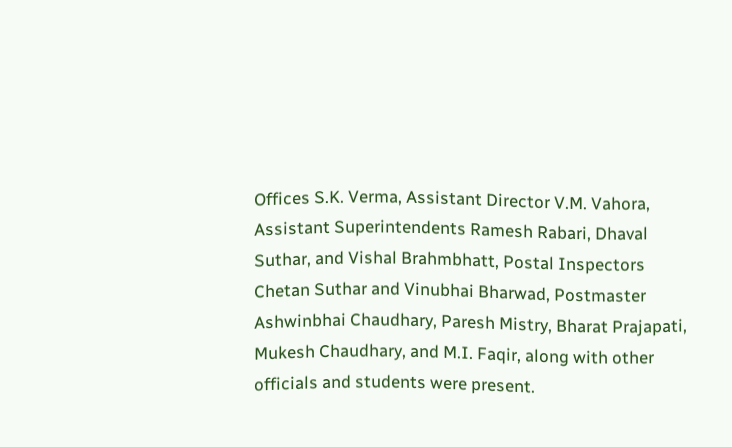Offices S.K. Verma, Assistant Director V.M. Vahora, Assistant Superintendents Ramesh Rabari, Dhaval Suthar, and Vishal Brahmbhatt, Postal Inspectors Chetan Suthar and Vinubhai Bharwad, Postmaster Ashwinbhai Chaudhary, Paresh Mistry, Bharat Prajapati, Mukesh Chaudhary, and M.I. Faqir, along with other officials and students were present.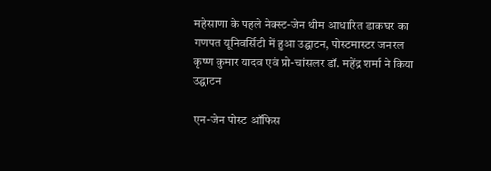महेसाणा के पहले नेक्स्ट-जेन थीम आधारित डाकघर का गणपत यूनिवर्सिटी में हुआ उद्घाटन, पोस्टमास्टर जनरल कृष्ण कुमार यादव एवं प्रो-चांसलर डॉ. महेंद्र शर्मा ने किया उद्घाटन

एन-जेन पोस्ट ऑफिस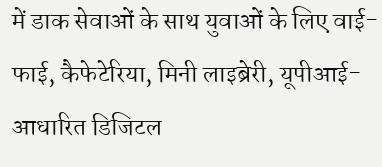में डाक सेवाओं के साथ युवाओं के लिए वाई-फाई, कैफेटेरिया, मिनी लाइब्रेरी, यूपीआई-आधारित डिजिटल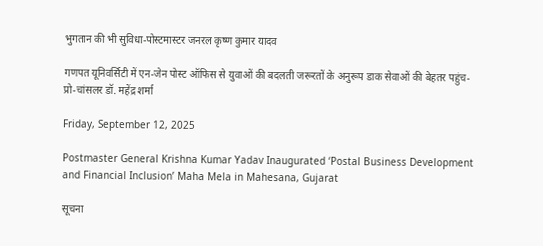भुगतान की भी सुविधा-पोस्टमास्टर जनरल कृष्ण कुमार यादव

गणपत यूनिवर्सिटी में एन-जेन पोस्ट ऑफिस से युवाओं की बदलती जरूरतों के अनुरूप डाक सेवाओं की बेहतर पहुंच- प्रो-चांसलर डॉ. महेंद्र शर्मा

Friday, September 12, 2025

Postmaster General Krishna Kumar Yadav Inaugurated ‘Postal Business Development and Financial Inclusion’ Maha Mela in Mahesana, Gujarat

सूचना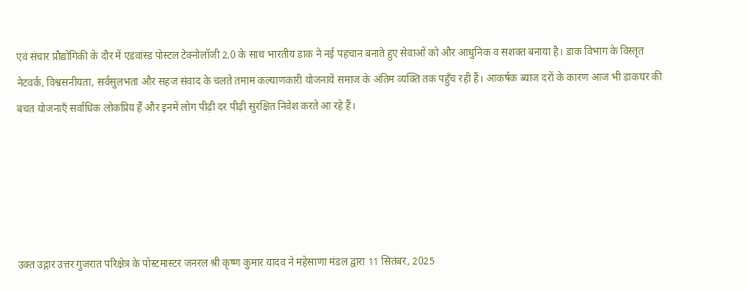एवं संचार प्रौद्योगिकी के दौर में एडवांस्ड पोस्टल टेक्नोलॉजी 2.0 के साथ भारतीय डाक ने नई पहचान बनाते हुए सेवाओं को और आधुनिक व सशक्त बनाया है। डाक विभाग के विस्तृत नेटवर्क, विश्वसनीयता, सर्वसुलभता और सहज संवाद के चलते तमाम कल्याणकारी योजनायें समाज के अंतिम व्यक्ति तक पहुँच रही हैं। आकर्षक ब्याज दरों के कारण आज भी डाकघर की बचत योजनाएँ सर्वाधिक लोकप्रिय हैं और इनमें लोग पीढ़ी दर पीढ़ी सुरक्षित निवेश करते आ रहे हैं।





उक्त उद्गार उत्तर गुजरात परिक्षेत्र के पोस्टमास्टर जनरल श्री कृष्ण कुमार यादव ने महेसाणा मंडल द्वारा 11 सितंबर, 2025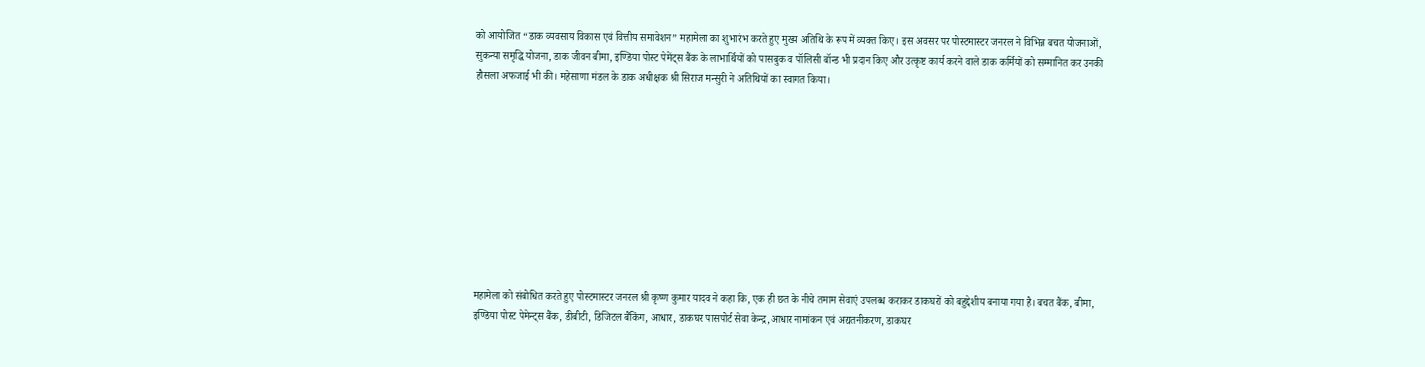को आयोजित “डाक व्यवसाय विकास एवं वित्तीय समावेशन” महामेला का शुभारंभ करते हुए मुख्य अतिथि के रूप में व्यक्त किए। इस अवसर पर पोस्टमास्टर जनरल ने विभिन्न बचत योजनाओं, सुकन्या समृद्धि योजना, डाक जीवन बीमा, इण्डिया पोस्ट पेमेंट्स बैंक के लाभार्थियों को पासबुक व पॉलिसी बॉन्ड भी प्रदान किए और उत्कृष्ट कार्य करने वाले डाक कर्मियों को सम्मानित कर उनकी हौसला अफजाई भी की। महेसाणा मंडल के डाक अधीक्षक श्री सिराज मन्सुरी ने अतिथियों का स्वागत किया।










महामेला को संबोधित करते हुए पोस्टमास्टर जनरल श्री कृष्ण कुमार यादव ने कहा कि, एक ही छत के नीचे तमाम सेवाएं उपलब्ध कराकर डाकघरों को बहुद्देशीय बनाया गया है। बचत बैंक, बीमा, इण्डिया पोस्ट पेमेन्ट्स बैंक, डीबीटी, डिजिटल बैंकिंग, आधार, डाकघर पासपोर्ट सेवा केन्द्र,आधार नामांकन एवं अद्यतनीकरण, डाकघर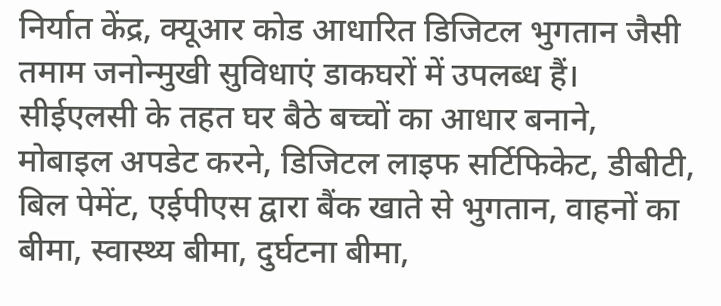निर्यात केंद्र, क्यूआर कोड आधारित डिजिटल भुगतान जैसी तमाम जनोन्मुखी सुविधाएं डाकघरों में उपलब्ध हैं। सीईएलसी के तहत घर बैठे बच्चों का आधार बनाने, मोबाइल अपडेट करने, डिजिटल लाइफ सर्टिफिकेट, डीबीटी, बिल पेमेंट, एईपीएस द्वारा बैंक खाते से भुगतान, वाहनों का बीमा, स्वास्थ्य बीमा, दुर्घटना बीमा,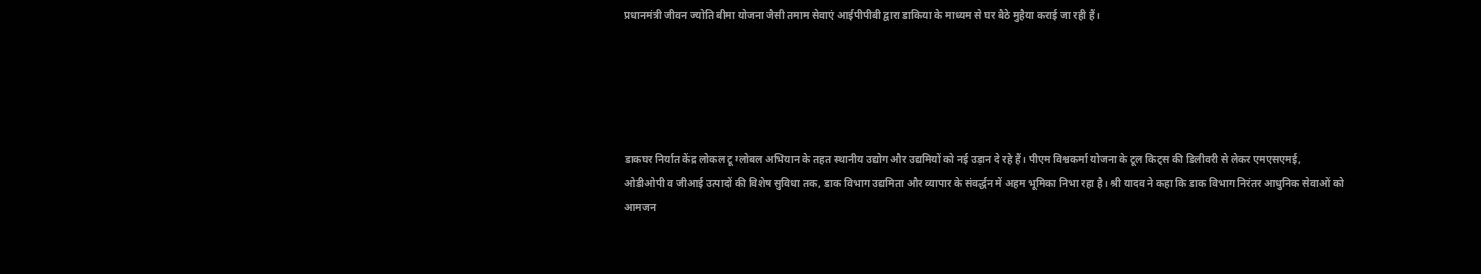प्रधानमंत्री जीवन ज्योति बीमा योजना जैसी तमाम सेवाएं आईपीपीबी द्वारा डाकिया के माध्यम से घर बैठे मुहैया कराई जा रही हैं।





डाकघर निर्यात केंद्र लोकल टू ग्लोबल अभियान के तहत स्थानीय उद्योग और उद्यमियों को नई उड़ान दे रहे हैं। पीएम विश्वकर्मा योजना के टूल किट्स की डिलीवरी से लेकर एमएसएमई, ओडीओपी व जीआई उत्पादों की विशेष सुविधा तक, डाक विभाग उद्यमिता और व्यापार के संवर्द्धन में अहम भूमिका निभा रहा है। श्री यादव ने कहा कि डाक विभाग निरंतर आधुनिक सेवाओं को आमजन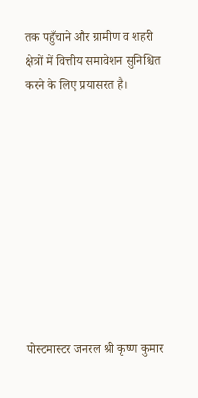तक पहुँचाने और ग्रामीण व शहरी क्षेत्रों में वित्तीय समावेशन सुनिश्चित करने के लिए प्रयासरत है।










पोस्टमास्टर जनरल श्री कृष्ण कुमार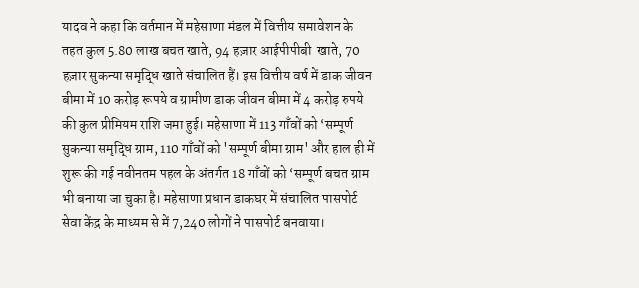यादव ने कहा कि वर्तमान में महेसाणा मंडल में वित्तीय समावेशन के तहत कुल 5.80 लाख बचत खाते, 94 हज़ार आईपीपीबी  खाते, 70 हज़ार सुकन्या समृद्धि खाते संचालित हैं। इस वित्तीय वर्ष में डाक जीवन बीमा में 10 करोड़ रूपये व ग्रामीण डाक जीवन बीमा में 4 करोड़ रुपये की कुल प्रीमियम राशि जमा हुई। महेसाणा में 113 गाँवों को ‘सम्पूर्ण सुकन्या समृद्धि ग्राम, 110 गाँवों को 'सम्पूर्ण बीमा ग्राम' और हाल ही में शुरू की गई नवीनतम पहल के अंतर्गत 18 गाँवों को ‘सम्पूर्ण बचत ग्राम भी बनाया जा चुका है। महेसाणा प्रधान डाकघर में संचालित पासपोर्ट सेवा केंद्र के माध्यम से में 7,240 लोगों ने पासपोर्ट बनवाया।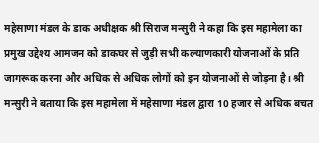महेसाणा मंडल के डाक अधीक्षक श्री सिराज मन्सुरी ने कहा कि इस महामेला का प्रमुख उद्देश्य आमजन को डाकघर से जुड़ी सभी कल्याणकारी योजनाओं के प्रति जागरूक करना और अधिक से अधिक लोगों को इन योजनाओं से जोड़ना है। श्री मन्सुरी ने बताया कि इस महामेला में महेसाणा मंडल द्वारा 10 हजार से अधिक बचत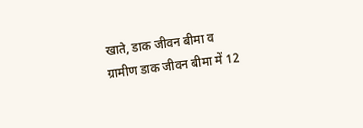खाते, डाक जीवन बीमा व ग्रामीण डाक जीवन बीमा में 12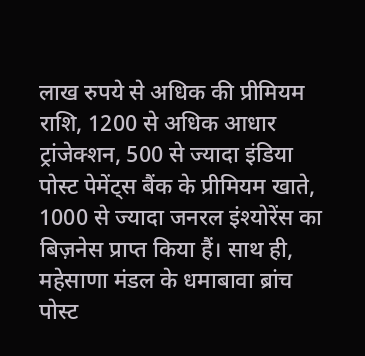लाख रुपये से अधिक की प्रीमियम राशि, 1200 से अधिक आधार ट्रांजेक्शन, 500 से ज्यादा इंडिया पोस्ट पेमेंट्स बैंक के प्रीमियम खाते, 1000 से ज्यादा जनरल इंश्योरेंस का बिज़नेस प्राप्त किया हैं। साथ ही, महेसाणा मंडल के धमाबावा ब्रांच पोस्ट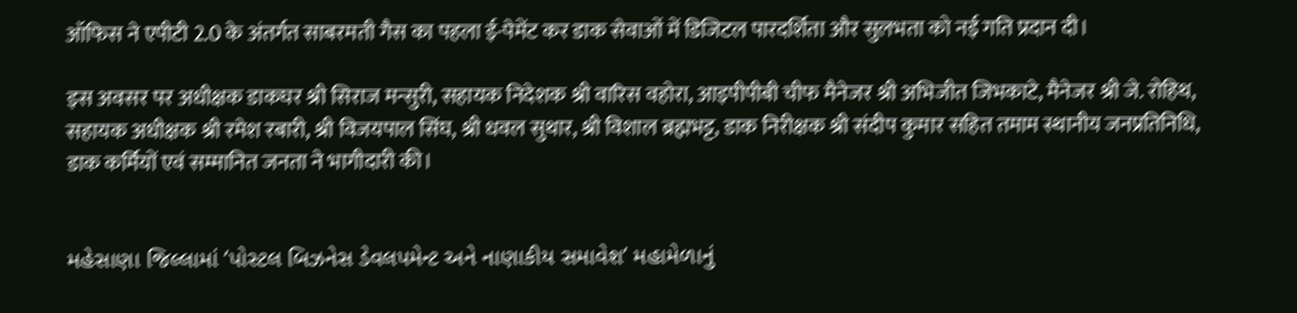ऑफिस ने एपीटी 2.0 के अंतर्गत साबरमती गैस का पहला ई-पेमेंट कर डाक सेवाओं में डिजिटल पारदर्शिता और सुलभता को नई गति प्रदान दी।

इस अवसर पर अधीक्षक डाकघर श्री सिराज मन्सुरी, सहायक निदेशक श्री वारिस वहोरा, आइपीपीबी चीफ मैनेजर श्री अभिजीत जिभकाटे, मैनेजर श्री जे. रोहिथ, सहायक अधीक्षक श्री रमेश रबारी, श्री विजयपाल सिंघ, श्री धवल सुथार, श्री विशाल ब्रह्मभट्ट, डाक निरीक्षक श्री संदीप कुमार सहित तमाम स्थानीय जनप्रतिनिधि, डाक कर्मियों एवं सम्मानित जनता ने भागीदारी की।


મહેસાણા જિલ્લામાં ‘પોસ્ટલ બિઝનેસ ડેવલપમેન્ટ અને નાણાકીય સમાવેશ’ મહામેળાનું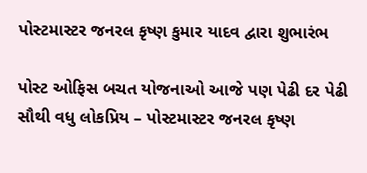પોસ્ટમાસ્ટર જનરલ કૃષ્ણ કુમાર યાદવ દ્વારા શુભારંભ

પોસ્ટ ઓફિસ બચત યોજનાઓ આજે પણ પેઢી દર પેઢી સૌથી વધુ લોકપ્રિય – પોસ્ટમાસ્ટર જનરલ કૃષ્ણ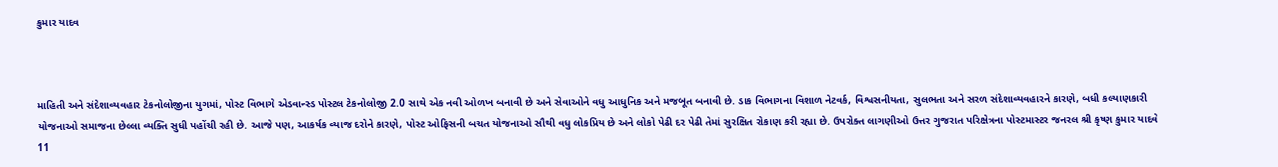કુમાર યાદવ



માહિતી અને સંદેશાવ્યવહાર ટેકનોલોજીના યુગમાં, પોસ્ટ વિભાગે એડવાન્સ્ડ પોસ્ટલ ટેકનોલોજી 2.0 સાથે એક નવી ઓળખ બનાવી છે અને સેવાઓને વધુ આધુનિક અને મજબૂત બનાવી છે. ડાક વિભાગના વિશાળ નેટવર્ક, વિશ્વસનીયતા, સુલભતા અને સરળ સંદેશાવ્યવહારને કારણે, બધી કલ્યાણકારી યોજનાઓ સમાજના છેલ્લા વ્યક્તિ સુધી પહોંચી રહી છે. આજે પણ, આકર્ષક વ્યાજ દરોને કારણે, પોસ્ટ ઓફિસની બચત યોજનાઓ સૌથી વધુ લોકપ્રિય છે અને લોકો પેઢી દર પેઢી તેમાં સુરક્ષિત રોકાણ કરી રહ્યા છે. ઉપરોક્ત લાગણીઓ ઉત્તર ગુજરાત પરિક્ષેત્રના પોસ્ટમાસ્ટર જનરલ શ્રી કૃષ્ણ કુમાર યાદવે 11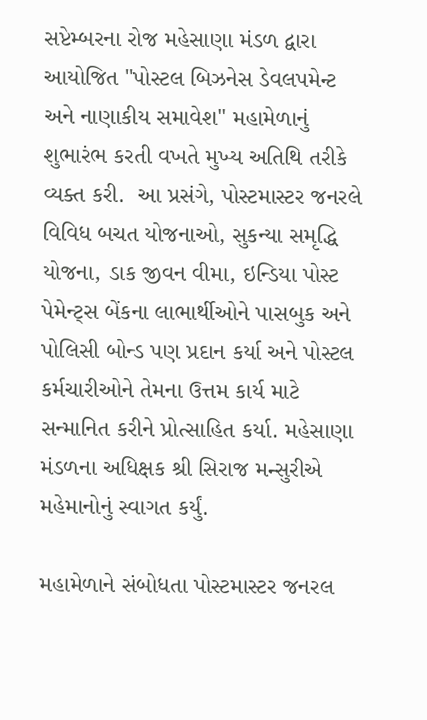સપ્ટેમ્બરના રોજ મહેસાણા મંડળ દ્વારા આયોજિત "પોસ્ટલ બિઝનેસ ડેવલપમેન્ટ અને નાણાકીય સમાવેશ" મહામેળાનું શુભારંભ કરતી વખતે મુખ્ય અતિથિ તરીકે વ્યક્ત કરી.  આ પ્રસંગે, પોસ્ટમાસ્ટર જનરલે વિવિધ બચત યોજનાઓ, સુકન્યા સમૃદ્ધિ યોજના, ડાક જીવન વીમા, ઇન્ડિયા પોસ્ટ પેમેન્ટ્સ બેંકના લાભાર્થીઓને પાસબુક અને પોલિસી બોન્ડ પણ પ્રદાન કર્યા અને પોસ્ટલ કર્મચારીઓને તેમના ઉત્તમ કાર્ય માટે સન્માનિત કરીને પ્રોત્સાહિત કર્યા. મહેસાણા મંડળના અધિક્ષક શ્રી સિરાજ મન્સુરીએ મહેમાનોનું સ્વાગત કર્યું.

મહામેળાને સંબોધતા પોસ્ટમાસ્ટર જનરલ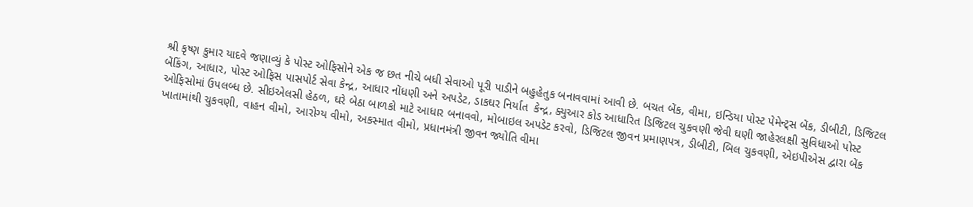શ્રી કૃષ્ણ કુમાર યાદવે જણાવ્યું કે પોસ્ટ ઓફિસોને એક જ છત નીચે બધી સેવાઓ પૂરી પાડીને બહુહેતુક બનાવવામાં આવી છે. બચત બેંક, વીમા, ઇન્ડિયા પોસ્ટ પેમેન્ટ્સ બેંક, ડીબીટી, ડિજિટલ બેંકિંગ, આધાર, પોસ્ટ ઓફિસ પાસપોર્ટ સેવા કેન્દ્ર, આધાર નોંધણી અને અપડેટ, ડાકઘર નિર્યાત  કેન્દ્ર, ક્યુઆર કોડ આધારિત ડિજિટલ ચુકવણી જેવી ઘણી જાહેરલક્ષી સુવિધાઓ પોસ્ટ ઓફિસોમાં ઉપલબ્ધ છે. સીઇએલસી હેઠળ, ઘરે બેઠા બાળકો માટે આધાર બનાવવો, મોબાઇલ અપડેટ કરવો, ડિજિટલ જીવન પ્રમાણપત્ર, ડીબીટી, બિલ ચુકવણી, એઇપીએસ દ્વારા બેંક ખાતામાંથી ચુકવણી, વાહન વીમો, આરોગ્ય વીમો, અકસ્માત વીમો, પ્રધાનમંત્રી જીવન જ્યોતિ વીમા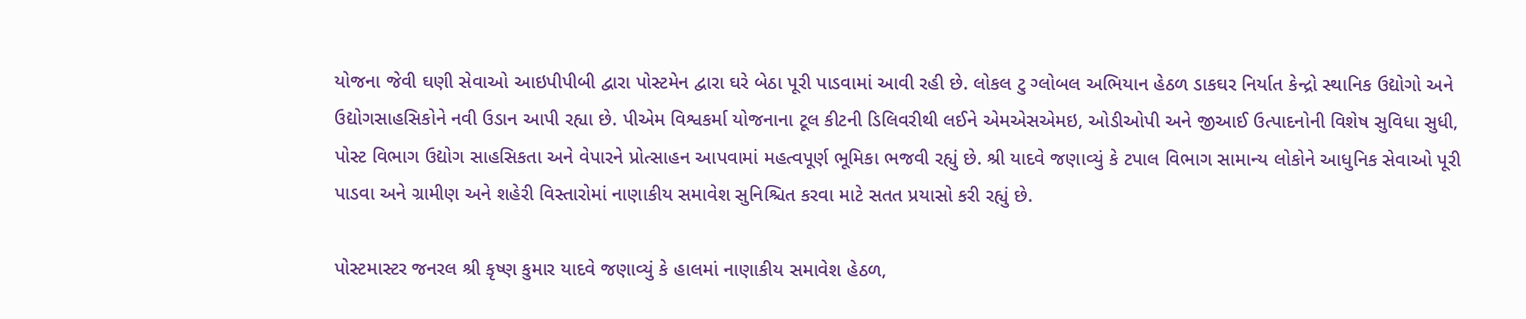યોજના જેવી ઘણી સેવાઓ આઇપીપીબી દ્વારા પોસ્ટમેન દ્વારા ઘરે બેઠા પૂરી પાડવામાં આવી રહી છે. લોકલ ટુ ગ્લોબલ અભિયાન હેઠળ ડાકઘર નિર્યાત કેન્દ્રો સ્થાનિક ઉદ્યોગો અને ઉદ્યોગસાહસિકોને નવી ઉડાન આપી રહ્યા છે. પીએમ વિશ્વકર્મા યોજનાના ટૂલ કીટની ડિલિવરીથી લઈને એમએસએમઇ, ઓડીઓપી અને જીઆઈ ઉત્પાદનોની વિશેષ સુવિધા સુધી, પોસ્ટ વિભાગ ઉદ્યોગ સાહસિકતા અને વેપારને પ્રોત્સાહન આપવામાં મહત્વપૂર્ણ ભૂમિકા ભજવી રહ્યું છે. શ્રી યાદવે જણાવ્યું કે ટપાલ વિભાગ સામાન્ય લોકોને આધુનિક સેવાઓ પૂરી પાડવા અને ગ્રામીણ અને શહેરી વિસ્તારોમાં નાણાકીય સમાવેશ સુનિશ્ચિત કરવા માટે સતત પ્રયાસો કરી રહ્યું છે.

પોસ્ટમાસ્ટર જનરલ શ્રી કૃષ્ણ કુમાર યાદવે જણાવ્યું કે હાલમાં નાણાકીય સમાવેશ હેઠળ,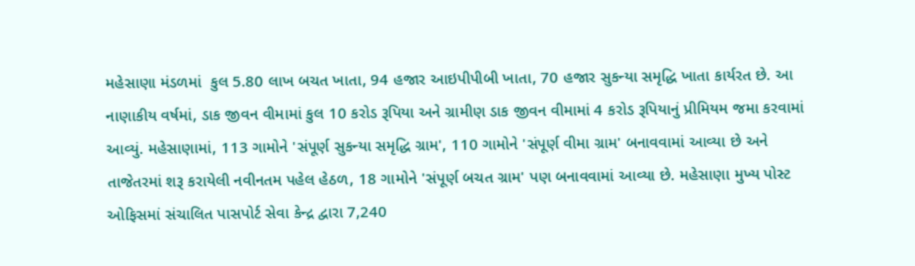મહેસાણા મંડળમાં  કુલ 5.80 લાખ બચત ખાતા, 94 હજાર આઇપીપીબી ખાતા, 70 હજાર સુકન્યા સમૃદ્ધિ ખાતા કાર્યરત છે. આ નાણાકીય વર્ષમાં, ડાક જીવન વીમામાં કુલ 10 કરોડ રૂપિયા અને ગ્રામીણ ડાક જીવન વીમામાં 4 કરોડ રૂપિયાનું પ્રીમિયમ જમા કરવામાં આવ્યું. મહેસાણામાં, 113 ગામોને 'સંપૂર્ણ સુકન્યા સમૃદ્ધિ ગ્રામ', 110 ગામોને 'સંપૂર્ણ વીમા ગ્રામ' બનાવવામાં આવ્યા છે અને તાજેતરમાં શરૂ કરાયેલી નવીનતમ પહેલ હેઠળ, 18 ગામોને 'સંપૂર્ણ બચત ગ્રામ' પણ બનાવવામાં આવ્યા છે. મહેસાણા મુખ્ય પોસ્ટ ઓફિસમાં સંચાલિત પાસપોર્ટ સેવા કેન્દ્ર દ્વારા 7,240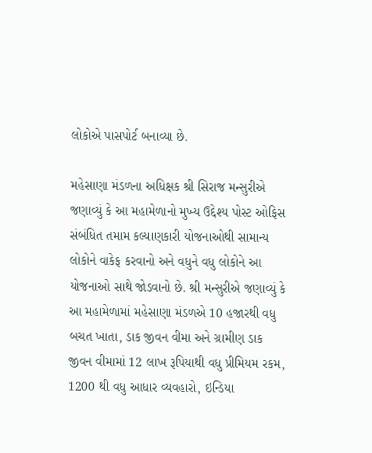લોકોએ પાસપોર્ટ બનાવ્યા છે.

મહેસાણા મંડળના અધિક્ષક શ્રી સિરાજ મન્સુરીએ જણાવ્યું કે આ મહામેળાનો મુખ્ય ઉદ્દેશ્ય પોસ્ટ ઓફિસ સંબંધિત તમામ કલ્યાણકારી યોજનાઓથી સામાન્ય લોકોને વાકેફ કરવાનો અને વધુને વધુ લોકોને આ યોજનાઓ સાથે જોડવાનો છે. શ્રી મન્સુરીએ જણાવ્યું કે આ મહામેળામાં મહેસાણા મંડળએ 10 હજારથી વધુ બચત ખાતા, ડાક જીવન વીમા અને ગ્રામીણ ડાક જીવન વીમામાં 12 લાખ રૂપિયાથી વધુ પ્રીમિયમ રકમ, 1200 થી વધુ આધાર વ્યવહારો, ઇન્ડિયા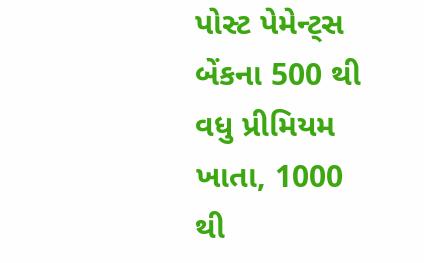પોસ્ટ પેમેન્ટ્સ બેંકના 500 થી વધુ પ્રીમિયમ ખાતા, 1000 થી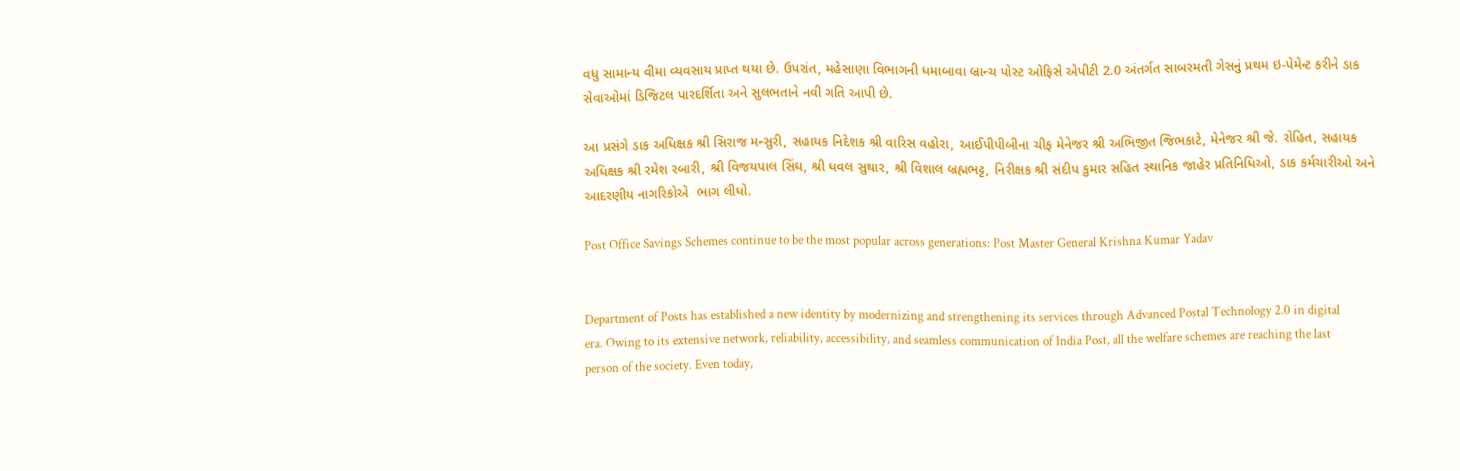વધુ સામાન્ય વીમા વ્યવસાય પ્રાપ્ત થયા છે. ઉપરાંત, મહેસાણા વિભાગની ધમાબાવા બ્રાન્ચ પોસ્ટ ઓફિસે એપીટી 2.0 અંતર્ગત સાબરમતી ગેસનું પ્રથમ ઇ-પેમેન્ટ કરીને ડાક સેવાઓમાં ડિજિટલ પારદર્શિતા અને સુલભતાને નવી ગતિ આપી છે.

આ પ્રસંગે ડાક અધિક્ષક શ્રી સિરાજ મન્સુરી, સહાયક નિદેશક શ્રી વારિસ વહોરા, આઈપીપીબીના ચીફ મેનેજર શ્રી અભિજીત જિભકાટે, મેનેજર શ્રી જે. રોહિત, સહાયક અધિક્ષક શ્રી રમેશ રબારી, શ્રી વિજયપાલ સિંઘ, શ્રી ધવલ સુથાર, શ્રી વિશાલ બ્રહ્મભટ્ટ, નિરીક્ષક શ્રી સંદીપ કુમાર સહિત સ્થાનિક જાહેર પ્રતિનિધિઓ, ડાક કર્મચારીઓ અને આદરણીય નાગરિકોએ  ભાગ લીધો.

Post Office Savings Schemes continue to be the most popular across generations: Post Master General Krishna Kumar Yadav


Department of Posts has established a new identity by modernizing and strengthening its services through Advanced Postal Technology 2.0 in digital era. Owing to its extensive network, reliability, accessibility, and seamless communication of India Post, all the welfare schemes are reaching the last person of the society. Even today,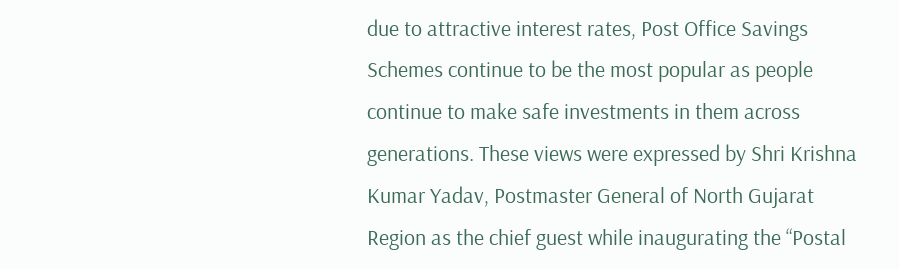due to attractive interest rates, Post Office Savings Schemes continue to be the most popular as people continue to make safe investments in them across generations. These views were expressed by Shri Krishna Kumar Yadav, Postmaster General of North Gujarat Region as the chief guest while inaugurating the “Postal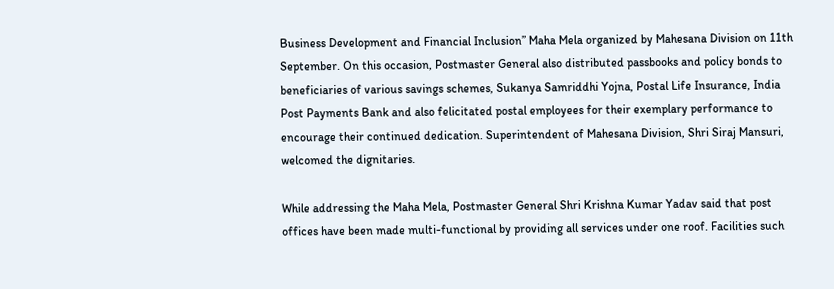Business Development and Financial Inclusion” Maha Mela organized by Mahesana Division on 11th September. On this occasion, Postmaster General also distributed passbooks and policy bonds to beneficiaries of various savings schemes, Sukanya Samriddhi Yojna, Postal Life Insurance, India Post Payments Bank and also felicitated postal employees for their exemplary performance to encourage their continued dedication. Superintendent of Mahesana Division, Shri Siraj Mansuri, welcomed the dignitaries.

While addressing the Maha Mela, Postmaster General Shri Krishna Kumar Yadav said that post offices have been made multi-functional by providing all services under one roof. Facilities such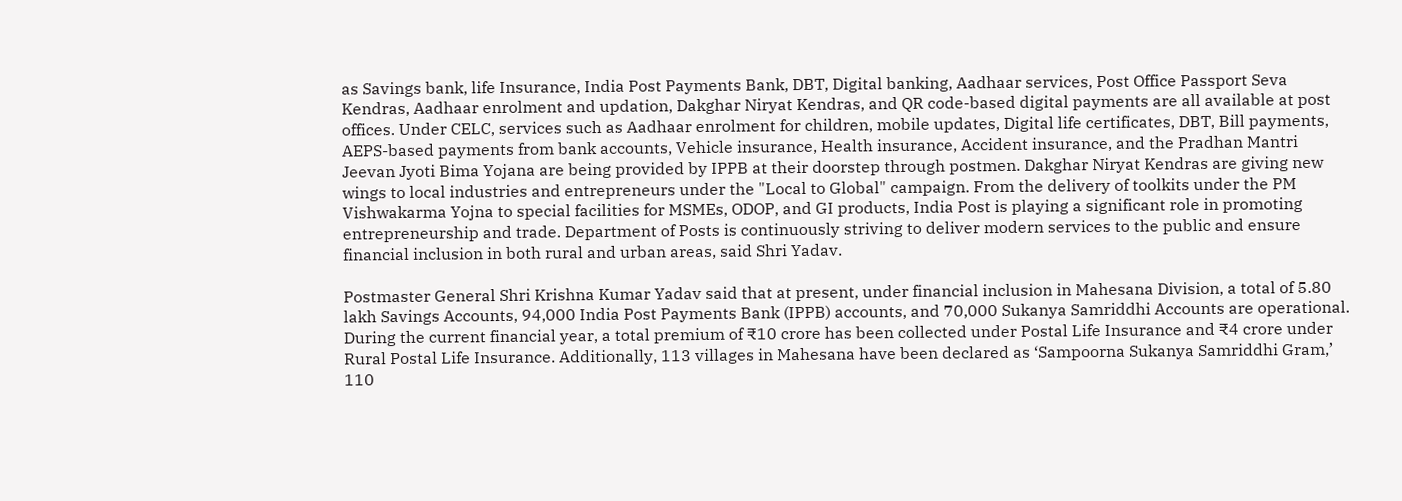as Savings bank, life Insurance, India Post Payments Bank, DBT, Digital banking, Aadhaar services, Post Office Passport Seva Kendras, Aadhaar enrolment and updation, Dakghar Niryat Kendras, and QR code-based digital payments are all available at post offices. Under CELC, services such as Aadhaar enrolment for children, mobile updates, Digital life certificates, DBT, Bill payments, AEPS-based payments from bank accounts, Vehicle insurance, Health insurance, Accident insurance, and the Pradhan Mantri Jeevan Jyoti Bima Yojana are being provided by IPPB at their doorstep through postmen. Dakghar Niryat Kendras are giving new wings to local industries and entrepreneurs under the "Local to Global" campaign. From the delivery of toolkits under the PM Vishwakarma Yojna to special facilities for MSMEs, ODOP, and GI products, India Post is playing a significant role in promoting entrepreneurship and trade. Department of Posts is continuously striving to deliver modern services to the public and ensure financial inclusion in both rural and urban areas, said Shri Yadav.

Postmaster General Shri Krishna Kumar Yadav said that at present, under financial inclusion in Mahesana Division, a total of 5.80 lakh Savings Accounts, 94,000 India Post Payments Bank (IPPB) accounts, and 70,000 Sukanya Samriddhi Accounts are operational. During the current financial year, a total premium of ₹10 crore has been collected under Postal Life Insurance and ₹4 crore under Rural Postal Life Insurance. Additionally, 113 villages in Mahesana have been declared as ‘Sampoorna Sukanya Samriddhi Gram,’ 110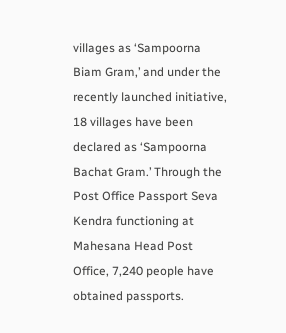villages as ‘Sampoorna Biam Gram,’ and under the recently launched initiative, 18 villages have been declared as ‘Sampoorna Bachat Gram.’ Through the Post Office Passport Seva Kendra functioning at Mahesana Head Post Office, 7,240 people have obtained passports.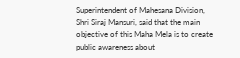Superintendent of Mahesana Division, Shri Siraj Mansuri, said that the main objective of this Maha Mela is to create public awareness about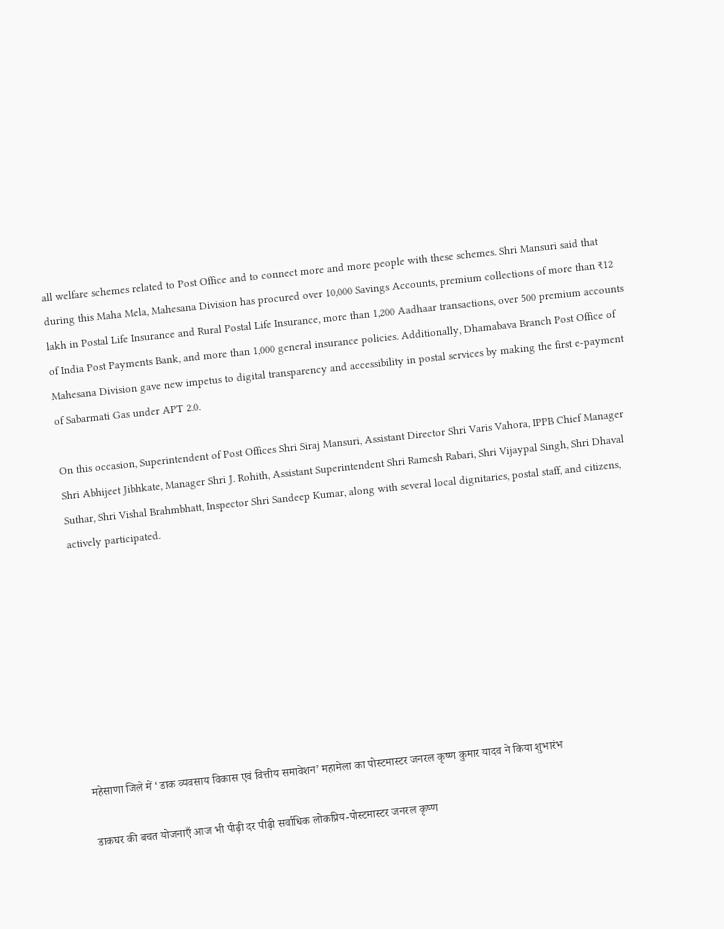all welfare schemes related to Post Office and to connect more and more people with these schemes. Shri Mansuri said that during this Maha Mela, Mahesana Division has procured over 10,000 Savings Accounts, premium collections of more than ₹12 lakh in Postal Life Insurance and Rural Postal Life Insurance, more than 1,200 Aadhaar transactions, over 500 premium accounts of India Post Payments Bank, and more than 1,000 general insurance policies. Additionally, Dhamabava Branch Post Office of Mahesana Division gave new impetus to digital transparency and accessibility in postal services by making the first e-payment of Sabarmati Gas under APT 2.0.

On this occasion, Superintendent of Post Offices Shri Siraj Mansuri, Assistant Director Shri Varis Vahora, IPPB Chief Manager Shri Abhijeet Jibhkate, Manager Shri J. Rohith, Assistant Superintendent Shri Ramesh Rabari, Shri Vijaypal Singh, Shri Dhaval Suthar, Shri Vishal Brahmbhatt, Inspector Shri Sandeep Kumar, along with several local dignitaries, postal staff, and citizens, actively participated.









महेसाणा जिले में ‘डाक व्यवसाय विकास एवं वित्तीय समावेशन’ महामेला का पोस्टमास्टर जनरल कृष्ण कुमार यादव ने किया शुभारंभ

डाकघर की बचत योजनाएँ आज भी पीढ़ी दर पीढ़ी सर्वाधिक लोकप्रिय-पोस्टमास्टर जनरल कृष्ण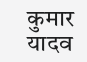कुमार यादव